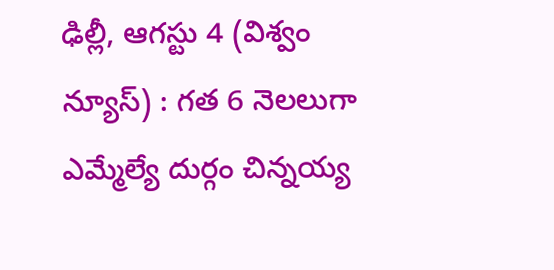ఢిల్లీ, ఆగస్టు 4 (విశ్వం న్యూస్) : గత 6 నెలలుగా ఎమ్మేల్యే దుర్గం చిన్నయ్య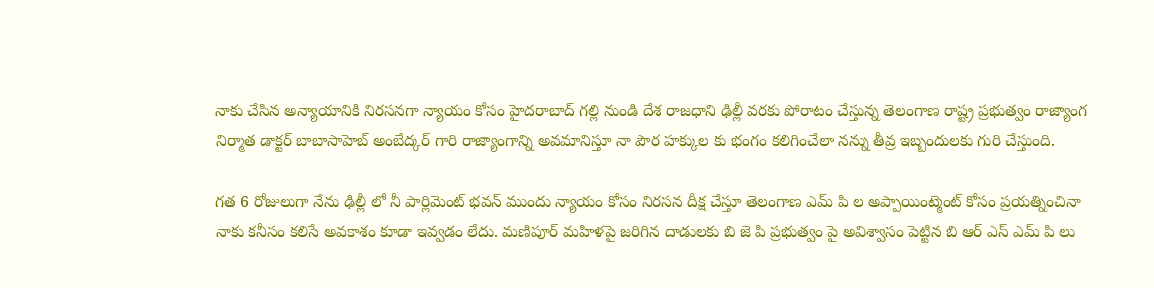నాకు చేసిన అన్యాయానికి నిరసనగా న్యాయం కోసం హైదరాబాద్ గల్లి నుండి దేశ రాజధాని ఢిల్లీ వరకు పోరాటం చేస్తున్న తెలంగాణ రాష్ట్ర ప్రభుత్వం రాజ్యాంగ నిర్మాత డాక్టర్ బాబాసాహెబ్ అంబేద్కర్ గారి రాజ్యాంగాన్ని అవమానిస్తూ నా పౌర హక్కుల కు భంగం కలిగించేలా నన్ను తీవ్ర ఇబ్బందులకు గురి చేస్తుంది.

గత 6 రోజులుగా నేను ఢిల్లీ లో నీ పార్లిమెంట్ భవన్ ముందు న్యాయం కోసం నిరసన దీక్ష చేస్తూ తెలంగాణ ఎమ్ పి ల అప్పాయింట్మెంట్ కోసం ప్రయత్నించినా నాకు కనీసం కలిసే అవకాశం కూడా ఇవ్వడం లేదు. మణిపూర్ మహిళపై జరిగిన దాడులకు బి జె పి ప్రభుత్వం పై అవిశ్వాసం పెట్టిన బి ఆర్ ఎస్ ఎమ్ పి లు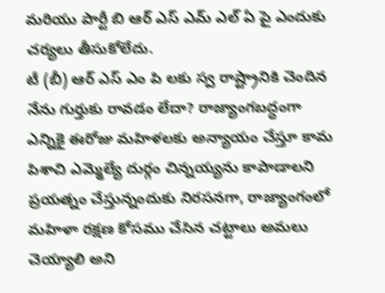మరియు పార్టీ బి ఆర్ ఎస్ ఎమ్ ఎల్ ఏ పై ఎందుకు చర్యలు తీసుకోలేదు.
టీ (బీ) ఆర్ ఎస్ ఎం పి లకు స్వ రాష్ట్రానికి చెందిన నేను గుర్తుకు రావడం లేదా? రాజ్యాంగబద్ధంగా ఎన్నికై ఈరోజు మహిళలకు అన్యాయం చేస్తూ కామ పిశాచి ఎమ్మెల్యే దుర్గం చిన్నయ్యను కాపాడాలని ప్రయత్నం చేస్తున్నందుకు నిరసనగా, రాజ్యాంగంలో మహిళా రక్షణ కోసము చేసిన చట్టాలు అమలు చెయ్యాలి అని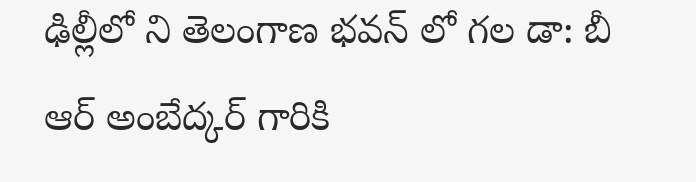ఢిల్లీలో ని తెలంగాణ భవన్ లో గల డా: బీ ఆర్ అంబేద్కర్ గారికి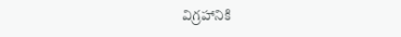విగ్రహానికి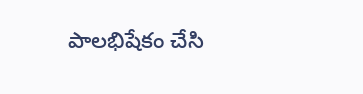పాలభిషేకం చేసి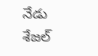నేడు శేజల్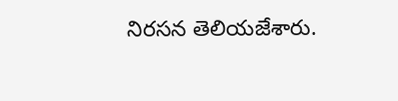నిరసన తెలియజేశారు.